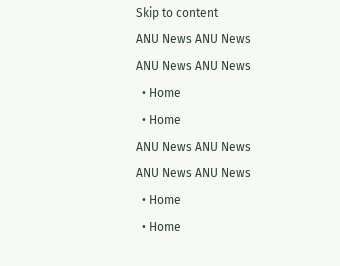Skip to content
ANU News ANU News
ANU News ANU News
  • Home
  • Home
ANU News ANU News
ANU News ANU News
  • Home
  • Home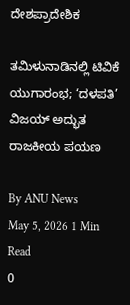ದೇಶಪ್ರಾದೇಶಿಕ

ತಮಿಳುನಾಡಿನಲ್ಲಿ ಟಿವಿಕೆ ಯುಗಾರಂಭ; ‘ದಳಪತಿ’ ವಿಜಯ್ ಅದ್ಭುತ ರಾಜಕೀಯ ಪಯಣ

By ANU News
May 5, 2026 1 Min Read
0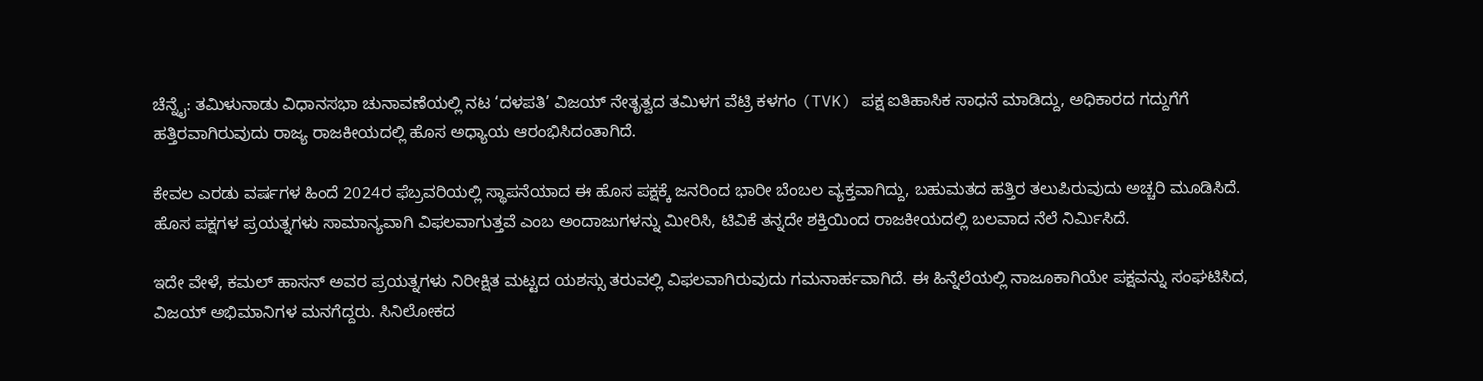ಚೆನ್ನೈ: ತಮಿಳುನಾಡು ವಿಧಾನಸಭಾ ಚುನಾವಣೆಯಲ್ಲಿ ನಟ ‘ದಳಪತಿ’ ವಿಜಯ್ ನೇತೃತ್ವದ ತಮಿಳಗ ವೆಟ್ರಿ ಕಳಗಂ (TVK) ಪಕ್ಷ ಐತಿಹಾಸಿಕ ಸಾಧನೆ ಮಾಡಿದ್ದು, ಅಧಿಕಾರದ ಗದ್ದುಗೆಗೆ ಹತ್ತಿರವಾಗಿರುವುದು ರಾಜ್ಯ ರಾಜಕೀಯದಲ್ಲಿ ಹೊಸ ಅಧ್ಯಾಯ ಆರಂಭಿಸಿದಂತಾಗಿದೆ.

ಕೇವಲ ಎರಡು ವರ್ಷಗಳ ಹಿಂದೆ 2024ರ ಫೆಬ್ರವರಿಯಲ್ಲಿ ಸ್ಥಾಪನೆಯಾದ ಈ ಹೊಸ ಪಕ್ಷಕ್ಕೆ ಜನರಿಂದ ಭಾರೀ ಬೆಂಬಲ ವ್ಯಕ್ತವಾಗಿದ್ದು, ಬಹುಮತದ ಹತ್ತಿರ ತಲುಪಿರುವುದು ಅಚ್ಚರಿ ಮೂಡಿಸಿದೆ. ಹೊಸ ಪಕ್ಷಗಳ ಪ್ರಯತ್ನಗಳು ಸಾಮಾನ್ಯವಾಗಿ ವಿಫಲವಾಗುತ್ತವೆ ಎಂಬ ಅಂದಾಜುಗಳನ್ನು ಮೀರಿಸಿ, ಟಿವಿಕೆ ತನ್ನದೇ ಶಕ್ತಿಯಿಂದ ರಾಜಕೀಯದಲ್ಲಿ ಬಲವಾದ ನೆಲೆ ನಿರ್ಮಿಸಿದೆ.

ಇದೇ ವೇಳೆ, ಕಮಲ್ ಹಾಸನ್ ಅವರ ಪ್ರಯತ್ನಗಳು ನಿರೀಕ್ಷಿತ ಮಟ್ಟದ ಯಶಸ್ಸು ತರುವಲ್ಲಿ ವಿಫಲವಾಗಿರುವುದು ಗಮನಾರ್ಹವಾಗಿದೆ. ಈ ಹಿನ್ನೆಲೆಯಲ್ಲಿ ನಾಜೂಕಾಗಿಯೇ ಪಕ್ಷವನ್ನು ಸಂಘಟಿಸಿದ, ವಿಜಯ್ ಅಭಿಮಾನಿಗಳ ಮನಗೆದ್ದರು. ಸಿನಿಲೋಕದ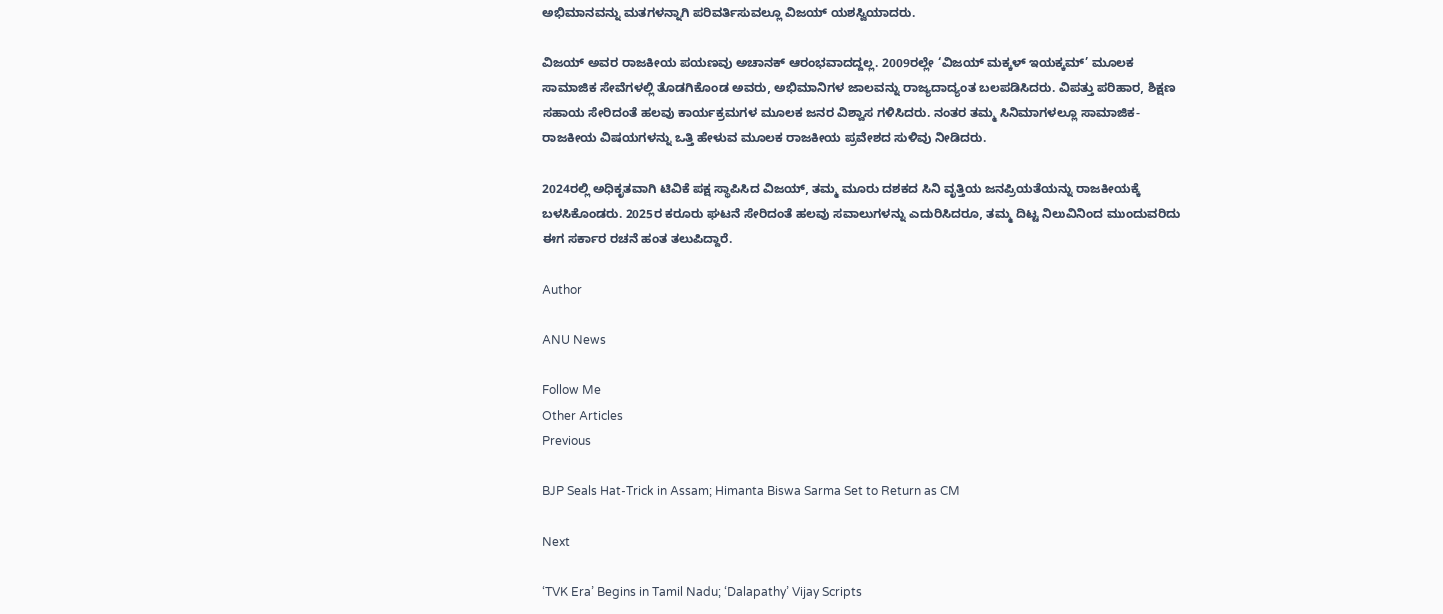ಅಭಿಮಾನವನ್ನು ಮತಗಳನ್ನಾಗಿ ಪರಿವರ್ತಿಸುವಲ್ಲೂ ವಿಜಯ್ ಯಶಸ್ವಿಯಾದರು.

ವಿಜಯ್ ಅವರ ರಾಜಕೀಯ ಪಯಣವು ಅಚಾನಕ್ ಆರಂಭವಾದದ್ದಲ್ಲ. 2009ರಲ್ಲೇ ‘ವಿಜಯ್ ಮಕ್ಕಳ್ ಇಯಕ್ಕಮ್’ ಮೂಲಕ ಸಾಮಾಜಿಕ ಸೇವೆಗಳಲ್ಲಿ ತೊಡಗಿಕೊಂಡ ಅವರು, ಅಭಿಮಾನಿಗಳ ಜಾಲವನ್ನು ರಾಜ್ಯದಾದ್ಯಂತ ಬಲಪಡಿಸಿದರು. ವಿಪತ್ತು ಪರಿಹಾರ, ಶಿಕ್ಷಣ ಸಹಾಯ ಸೇರಿದಂತೆ ಹಲವು ಕಾರ್ಯಕ್ರಮಗಳ ಮೂಲಕ ಜನರ ವಿಶ್ವಾಸ ಗಳಿಸಿದರು. ನಂತರ ತಮ್ಮ ಸಿನಿಮಾಗಳಲ್ಲೂ ಸಾಮಾಜಿಕ-ರಾಜಕೀಯ ವಿಷಯಗಳನ್ನು ಒತ್ತಿ ಹೇಳುವ ಮೂಲಕ ರಾಜಕೀಯ ಪ್ರವೇಶದ ಸುಳಿವು ನೀಡಿದರು.

2024ರಲ್ಲಿ ಅಧಿಕೃತವಾಗಿ ಟಿವಿಕೆ ಪಕ್ಷ ಸ್ಥಾಪಿಸಿದ ವಿಜಯ್, ತಮ್ಮ ಮೂರು ದಶಕದ ಸಿನಿ ವೃತ್ತಿಯ ಜನಪ್ರಿಯತೆಯನ್ನು ರಾಜಕೀಯಕ್ಕೆ ಬಳಸಿಕೊಂಡರು. 2025ರ ಕರೂರು ಘಟನೆ ಸೇರಿದಂತೆ ಹಲವು ಸವಾಲುಗಳನ್ನು ಎದುರಿಸಿದರೂ, ತಮ್ಮ ದಿಟ್ಟ ನಿಲುವಿನಿಂದ ಮುಂದುವರಿದು ಈಗ ಸರ್ಕಾರ ರಚನೆ ಹಂತ ತಲುಪಿದ್ದಾರೆ.

Author

ANU News

Follow Me
Other Articles
Previous

BJP Seals Hat-Trick in Assam; Himanta Biswa Sarma Set to Return as CM

Next

‘TVK Era’ Begins in Tamil Nadu; ‘Dalapathy’ Vijay Scripts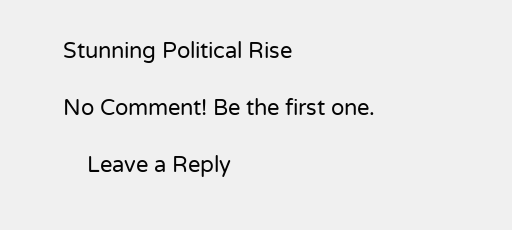Stunning Political Rise

No Comment! Be the first one.

    Leave a Reply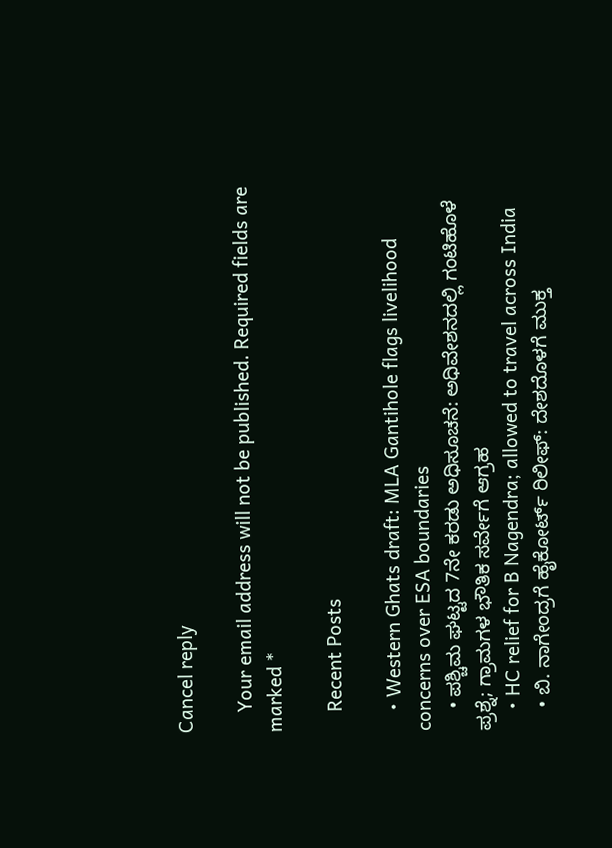Cancel reply

    Your email address will not be published. Required fields are marked *

    Recent Posts

    • Western Ghats draft: MLA Gantihole flags livelihood concerns over ESA boundaries
    • ಪಶ್ಚಿಮ ಘಟ್ಟದ 7ನೇ ಕರಡು ಅಧಿಸೂಚನೆ: ಅಧಿವೇಶನದಲ್ಲಿ ಗಂಟಿಹೊಳೆ ಪ್ರಶ್ನೆ; ಗ್ರಾಮಗಳ ಭೌತಿಕ ಸರ್ವೇಗೆ ಆಗ್ರಹ
    • HC relief for B Nagendra; allowed to travel across India
    • ಬಿ. ನಾಗೇಂದ್ರಗೆ ಹೈಕೋರ್ಟ್‌ ರಿಲೀಫ್: ದೇಶದೊಳಗೆ ಮುಕ್ತ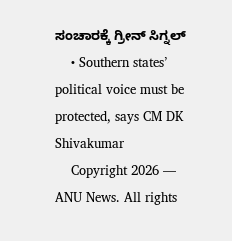ಸಂಚಾರಕ್ಕೆ ಗ್ರೀನ್ ಸಿಗ್ನಲ್
    • Southern states’ political voice must be protected, says CM DK Shivakumar
    Copyright 2026 — ANU News. All rights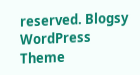reserved. Blogsy WordPress Theme